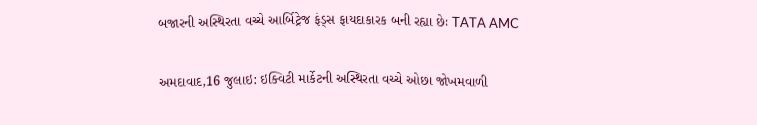બજારની અસ્થિરતા વચ્ચે આર્બિટ્રેજ ફંડ્સ ફાયદાકારક બની રહ્યા છેઃ TATA AMC

અમદાવાદ,16 જુલાઇ: ઇક્વિટી માર્કેટની અસ્થિરતા વચ્ચે ઓછા જોખમવાળી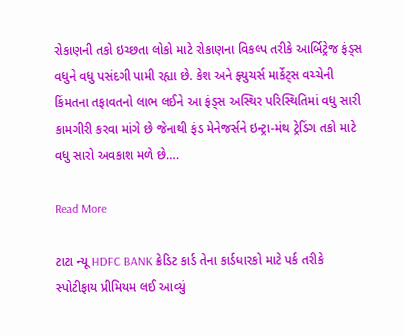રોકાણની તકો ઇચ્છતા લોકો માટે રોકાણના વિકલ્પ તરીકે આર્બિટ્રેજ ફંડ્સ વધુને વધુ પસંદગી પામી રહ્યા છે. કેશ અને ફ્યુચર્સ માર્કેટ્સ વચ્ચેની કિંમતના તફાવતનો લાભ લઈને આ ફંડ્સ અસ્થિર પરિસ્થિતિમાં વધુ સારી કામગીરી કરવા માંગે છે જેનાથી ફંડ મેનેજર્સને ઇન્ટ્રા-મંથ ટ્રેડિંગ તકો માટે વધુ સારો અવકાશ મળે છે….

Read More

ટાટા ન્યૂ HDFC BANK ક્રેડિટ કાર્ડ તેના કાર્ડધારકો માટે પર્ક તરીકે સ્પોટીફાય પ્રીમિયમ લઈ આવ્યું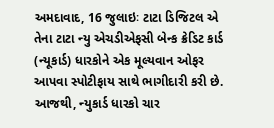અમદાવાદ, 16 જુલાઇઃ ટાટા ડિજિટલ એ તેના ટાટા ન્યુ એચડીએફસી બેન્ક ક્રેડિટ કાર્ડ (ન્યૂકાર્ડ) ધારકોને એક મૂલ્યવાન ઓફર આપવા સ્પોટીફાય સાથે ભાગીદારી કરી છે. આજથી, ન્યુકાર્ડ ધારકો ચાર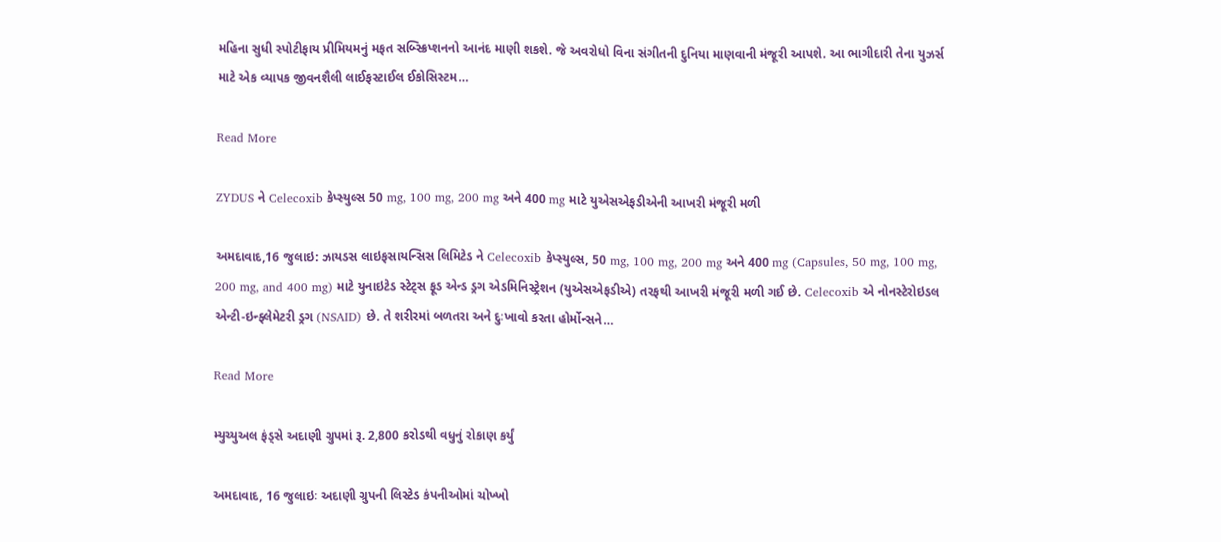મહિના સુધી સ્પોટીફાય પ્રીમિયમનું મફત સબ્સ્ક્રિપ્શનનો આનંદ માણી શકશે. જે અવરોધો વિના સંગીતની દુનિયા માણવાની મંજૂરી આપશે. આ ભાગીદારી તેના યુઝર્સ માટે એક વ્યાપક જીવનશૈલી લાઈફસ્ટાઈલ ઈકોસિસ્ટમ…

Read More

ZYDUS ને Celecoxib કેપ્સ્યુલ્સ 50 mg, 100 mg, 200 mg અને 400 mg માટે યુએસએફડીએની આખરી મંજૂરી મળી

અમદાવાદ,16 જુલાઇ: ઝાયડસ લાઇફસાયન્સિસ લિમિટેડ ને Celecoxib કેપ્સ્યુલ્સ, 50 mg, 100 mg, 200 mg અને 400 mg (Capsules, 50 mg, 100 mg, 200 mg, and 400 mg) માટે યુનાઇટેડ સ્ટેટ્સ ફૂડ એન્ડ ડ્રગ એડમિનિસ્ટ્રેશન (યુએસએફડીએ) તરફથી આખરી મંજૂરી મળી ગઈ છે. Celecoxib એ નોનસ્ટેરોઇડલ એન્ટી-ઇન્ફ્લેમેટરી ડ્રગ (NSAID) છે. તે શરીરમાં બળતરા અને દુઃખાવો કરતા હોર્મોન્સને…

Read More

મ્યુચ્યુઅલ ફંડ્સે અદાણી ગ્રુપમાં રૂ. 2,800 કરોડથી વધુનું રોકાણ કર્યું

અમદાવાદ, 16 જુલાઇઃ અદાણી ગ્રુપની લિસ્ટેડ કંપનીઓમાં ચોખ્ખો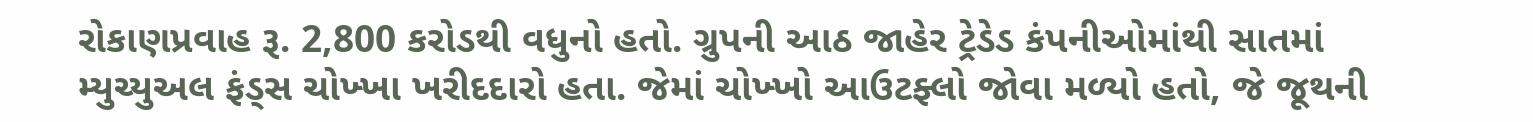રોકાણપ્રવાહ રૂ. 2,800 કરોડથી વધુનો હતો. ગ્રુપની આઠ જાહેર ટ્રેડેડ કંપનીઓમાંથી સાતમાં મ્યુચ્યુઅલ ફંડ્સ ચોખ્ખા ખરીદદારો હતા. જેમાં ચોખ્ખો આઉટફ્લો જોવા મળ્યો હતો, જે જૂથની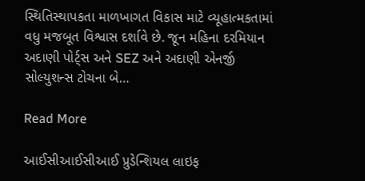સ્થિતિસ્થાપકતા માળખાગત વિકાસ માટે વ્યૂહાત્મકતામાં વધુ મજબૂત વિશ્વાસ દર્શાવે છે. જૂન મહિના દરમિયાન અદાણી પોર્ટ્સ અને SEZ અને અદાણી એનર્જી સોલ્યુશન્સ ટોચના બે…

Read More

આઈસીઆઈસીઆઈ પ્રુડેન્શિયલ લાઇફ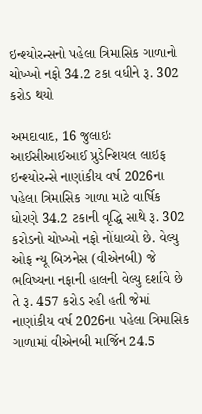ઇન્શ્યોરન્સનો પહેલા ત્રિમાસિક ગાળાનો ચોખ્ખો નફો 34.2 ટકા વધીને રૂ. 302 કરોડ થયો

અમદાવાદ, 16 જુલાઇઃ આઈસીઆઈઆઈ પ્રુડેન્શિયલ લાઇફ ઇન્શ્યોરન્સે નાણાંકીય વર્ષ 2026ના પહેલા ત્રિમાસિક ગાળા માટે વાર્ષિક ધોરણે 34.2 ટકાની વૃદ્ધિ સાથે રૂ. 302 કરોડનો ચોખ્ખો નફો નોંધાવ્યો છે. વેલ્યુ ઓફ ન્યૂ બિઝનેસ (વીએનબી) જે ભવિષ્યના નફાની હાલની વેલ્યુ દર્શાવે છે તે રૂ. 457 કરોડ રહી હતી જેમાં નાણાંકીય વર્ષ 2026ના પહેલા ત્રિમાસિક ગાળામાં વીએનબી માર્જિન 24.5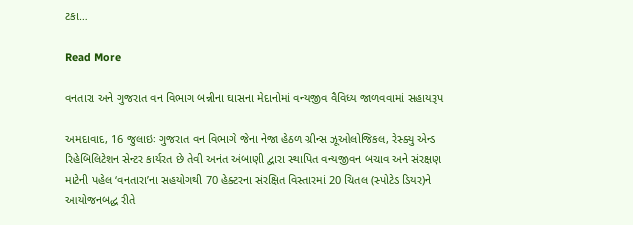ટકા…

Read More

વનતારા અને ગુજરાત વન વિભાગ બન્નીના ઘાસના મેદાનોમાં વન્યજીવ વૈવિધ્ય જાળવવામાં સહાયરૂપ

અમદાવાદ, 16 જુલાઇઃ ગુજરાત વન વિભાગે જેના નેજા હેઠળ ગ્રીન્સ ઝૂઓલોજિકલ, રેસ્ક્યુ એન્ડ રિહેબિલિટેશન સેન્ટર કાર્યરત છે તેવી અનંત અંબાણી દ્વારા સ્થાપિત વન્યજીવન બચાવ અને સંરક્ષણ માટેની પહેલ ‘વનતારા’ના સહયોગથી 70 હેક્ટરના સંરક્ષિત વિસ્તારમાં 20 ચિતલ (સ્પોટેડ ડિયર)ને આયોજનબદ્ધ રીતે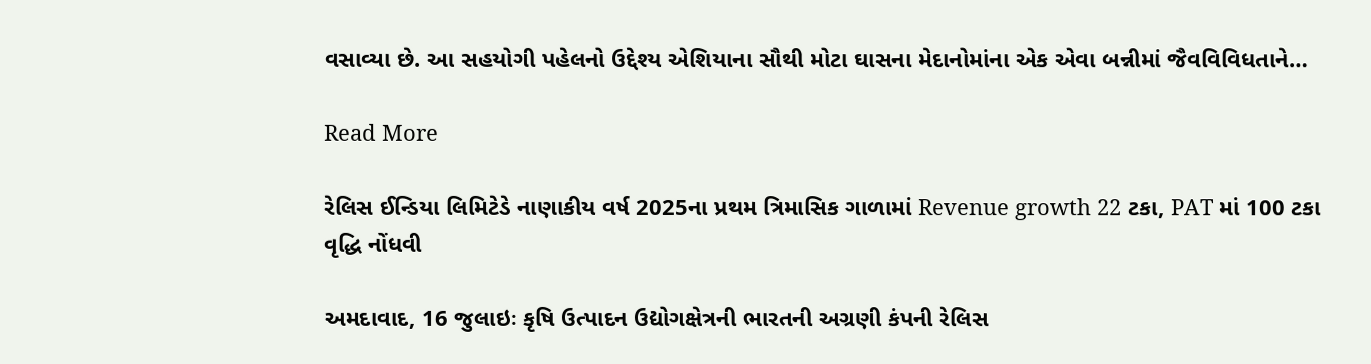વસાવ્યા છે. આ સહયોગી પહેલનો ઉદ્દેશ્ય એશિયાના સૌથી મોટા ઘાસના મેદાનોમાંના એક એવા બન્નીમાં જૈવવિવિધતાને…

Read More

રેલિસ ઈન્ડિયા લિમિટેડે નાણાકીય વર્ષ 2025ના પ્રથમ ત્રિમાસિક ગાળામાં Revenue growth 22 ટકા, PAT માં 100 ટકા વૃદ્ધિ નોંધવી

અમદાવાદ, 16 જુલાઇઃ કૃષિ ઉત્પાદન ઉદ્યોગક્ષેત્રની ભારતની અગ્રણી કંપની રેલિસ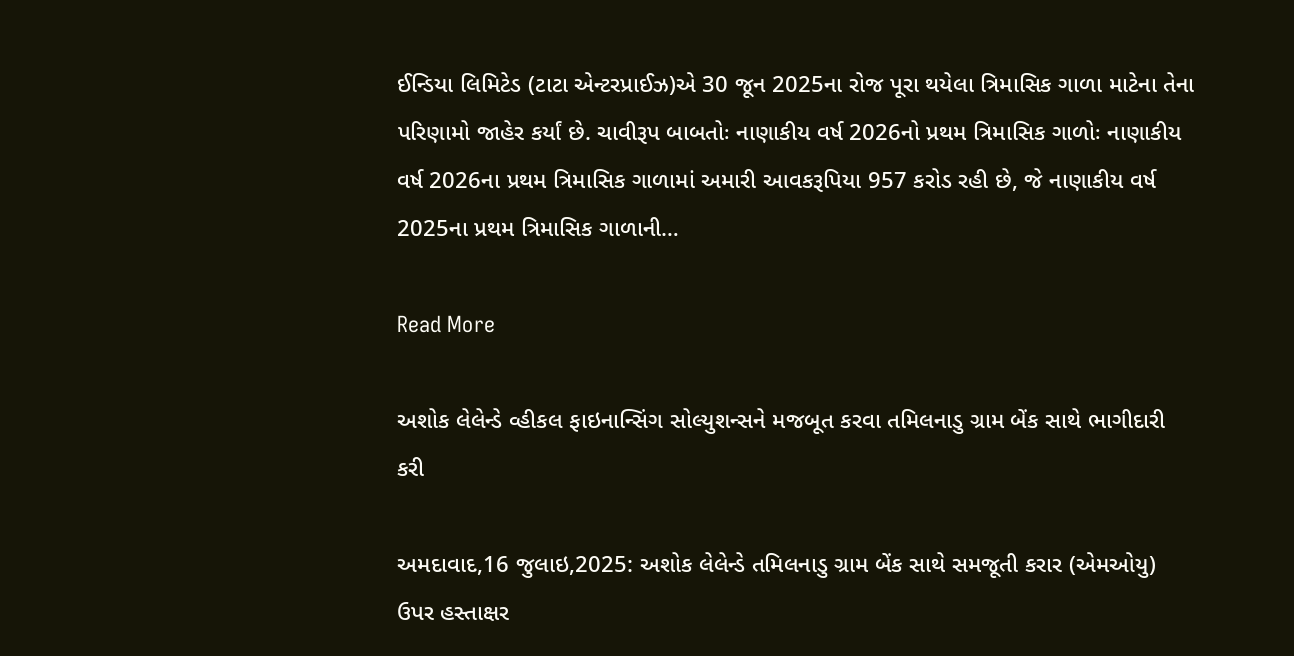ઈન્ડિયા લિમિટેડ (ટાટા એન્ટરપ્રાઈઝ)એ 30 જૂન 2025ના રોજ પૂરા થયેલા ત્રિમાસિક ગાળા માટેના તેના પરિણામો જાહેર કર્યાં છે. ચાવીરૂપ બાબતોઃ નાણાકીય વર્ષ 2026નો પ્રથમ ત્રિમાસિક ગાળોઃ નાણાકીય વર્ષ 2026ના પ્રથમ ત્રિમાસિક ગાળામાં અમારી આવકરૂપિયા 957 કરોડ રહી છે, જે નાણાકીય વર્ષ 2025ના પ્રથમ ત્રિમાસિક ગાળાની…

Read More

અશોક લેલેન્ડે વ્હીકલ ફાઇનાન્સિંગ સોલ્યુશન્સને મજબૂત કરવા તમિલનાડુ ગ્રામ બેંક સાથે ભાગીદારી કરી

અમદાવાદ,16 જુલાઇ,2025: અશોક લેલેન્ડે તમિલનાડુ ગ્રામ બેંક સાથે સમજૂતી કરાર (એમઓયુ) ઉપર હસ્તાક્ષર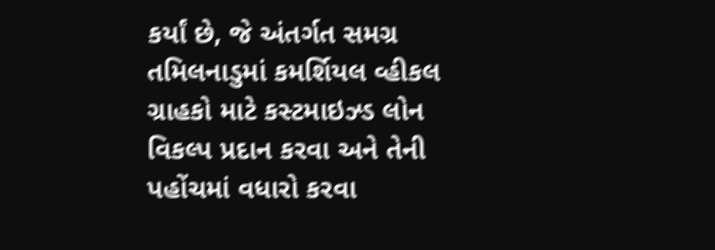કર્યાં છે, જે અંતર્ગત સમગ્ર તમિલનાડુમાં કમર્શિયલ વ્હીકલ ગ્રાહકો માટે કસ્ટમાઇઝ્ડ લોન વિકલ્પ પ્રદાન કરવા અને તેની પહોંચમાં વધારો કરવા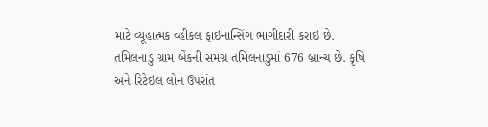માટે વ્યૂહાત્મક વ્હીકલ ફાઇનાન્સિંગ ભાગીદારી કરાઇ છે. તમિલનાડુ ગ્રામ બેંકની સમગ્ર તમિલનાડુમાં 676 બ્રાન્ચ છે. કૃષિ અને રિટેઇલ લોન ઉપરાંત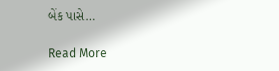બેંક પાસે…

Read More